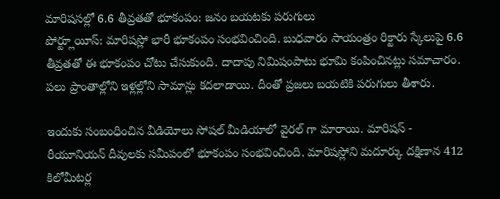మారిషసల్లో 6.6 తీవ్రతతో భూకంపం: జనం బయటకు పరుగులు
పోర్ట్లూయీస్: మారిషస్లో భారీ భూకంపం సంభవించింది. బుధవారం సాయంత్రం రిక్టారు స్కేలుపై 6.6 తీవ్రతతో ఈ భూకంపం చోటు చేసుకుంది. దాదాపు నిమిషంపాటు భూమి కంపించినట్లు సమాచారం. పలు ప్రాంతాల్లోని ఇళ్లల్లోని సామాన్లు కదలాడాయి. దీంతో ప్రజలు బయటికి పరుగులు తీశారు.

ఇందుకు సంబంధించిన వీడియోలు సోషల్ మీడియాలో వైరల్ గా మారాయి. మారిషస్ - రీయూనియన్ దీవులకు సమీపంలో భూకంపం సంభవించింది. మారిషస్లోని మదూర్కు దక్షిణాన 412 కిలోమీటర్ల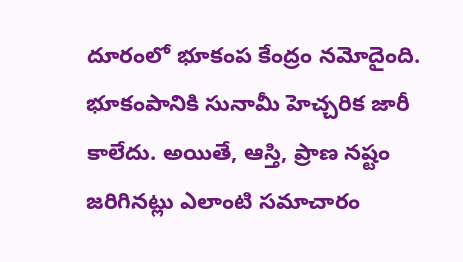దూరంలో భూకంప కేంద్రం నమోదైంది. భూకంపానికి సునామీ హెచ్చరిక జారీ కాలేదు. అయితే, ఆస్తి, ప్రాణ నష్టం జరిగినట్లు ఎలాంటి సమాచారం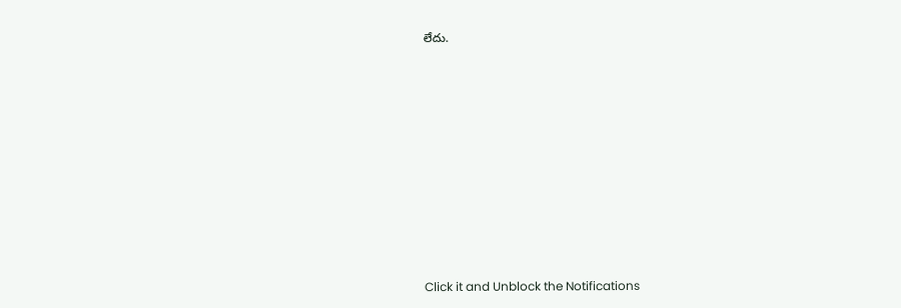లేదు.












Click it and Unblock the Notifications